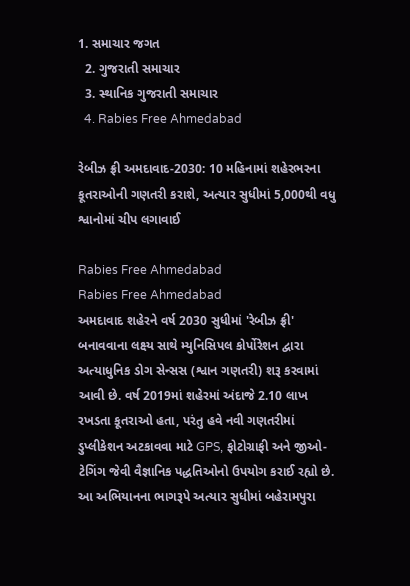1. સમાચાર જગત
  2. ગુજરાતી સમાચાર
  3. સ્થાનિક ગુજરાતી સમાચાર
  4. Rabies Free Ahmedabad

રેબીઝ ફ્રી અમદાવાદ-2030: 10 મહિનામાં શહેરભરના કૂતરાઓની ગણતરી કરાશે, અત્યાર સુધીમાં 5,000થી વધુ શ્વાનોમાં ચીપ લગાવાઈ

Rabies Free Ahmedabad
Rabies Free Ahmedabad
અમદાવાદ શહેરને વર્ષ 2030 સુધીમાં 'રેબીઝ ફ્રી' બનાવવાના લક્ષ્ય સાથે મ્યુનિસિપલ કોર્પોરેશન દ્વારા અત્યાધુનિક ડોગ સેન્સસ (શ્વાન ગણતરી) શરૂ કરવામાં આવી છે. વર્ષ 2019માં શહેરમાં અંદાજે 2.10 લાખ રખડતા કૂતરાઓ હતા, પરંતુ હવે નવી ગણતરીમાં ડુપ્લીકેશન અટકાવવા માટે GPS, ફોટોગ્રાફી અને જીઓ-ટેગિંગ જેવી વૈજ્ઞાનિક પદ્ધતિઓનો ઉપયોગ કરાઈ રહ્યો છે. આ અભિયાનના ભાગરૂપે અત્યાર સુધીમાં બહેરામપુરા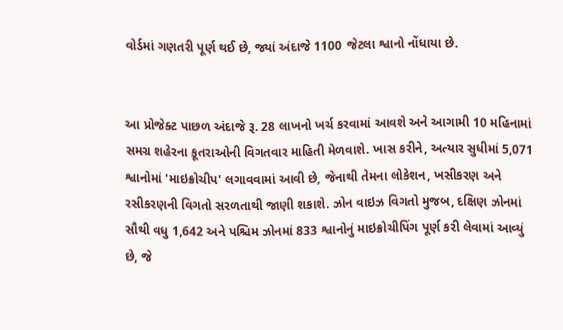વોર્ડમાં ગણતરી પૂર્ણ થઈ છે, જ્યાં અંદાજે 1100 જેટલા શ્વાનો નોંધાયા છે.


આ પ્રોજેક્ટ પાછળ અંદાજે રૂ. 28 લાખનો ખર્ચ કરવામાં આવશે અને આગામી 10 મહિનામાં સમગ્ર શહેરના કૂતરાઓની વિગતવાર માહિતી મેળવાશે. ખાસ કરીને, અત્યાર સુધીમાં 5,071 શ્વાનોમાં 'માઇક્રોચીપ' લગાવવામાં આવી છે, જેનાથી તેમના લોકેશન, ખસીકરણ અને રસીકરણની વિગતો સરળતાથી જાણી શકાશે. ઝોન વાઇઝ વિગતો મુજબ, દક્ષિણ ઝોનમાં સૌથી વધુ 1,642 અને પશ્ચિમ ઝોનમાં 833 શ્વાનોનું માઇક્રોચીપિંગ પૂર્ણ કરી લેવામાં આવ્યું છે, જે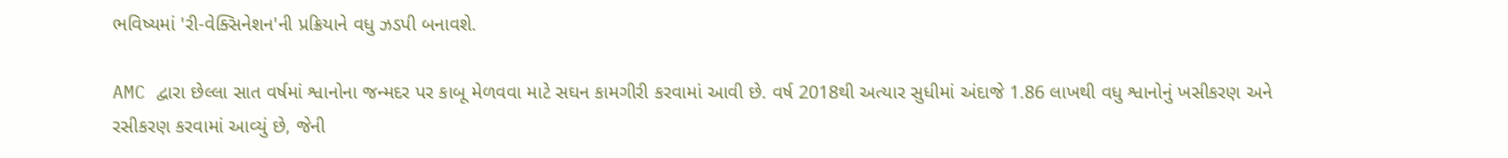ભવિષ્યમાં 'રી-વેક્સિનેશન'ની પ્રક્રિયાને વધુ ઝડપી બનાવશે.

AMC દ્વારા છેલ્લા સાત વર્ષમાં શ્વાનોના જન્મદર પર કાબૂ મેળવવા માટે સઘન કામગીરી કરવામાં આવી છે. વર્ષ 2018થી અત્યાર સુધીમાં અંદાજે 1.86 લાખથી વધુ શ્વાનોનું ખસીકરણ અને રસીકરણ કરવામાં આવ્યું છે, જેની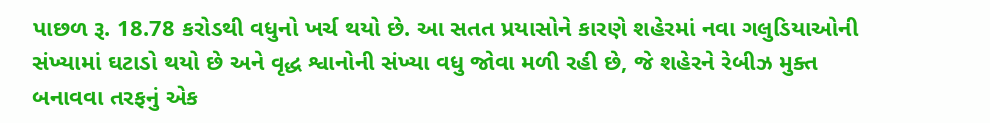પાછળ રૂ. 18.78 કરોડથી વધુનો ખર્ચ થયો છે. આ સતત પ્રયાસોને કારણે શહેરમાં નવા ગલુડિયાઓની સંખ્યામાં ઘટાડો થયો છે અને વૃદ્ધ શ્વાનોની સંખ્યા વધુ જોવા મળી રહી છે, જે શહેરને રેબીઝ મુક્ત બનાવવા તરફનું એક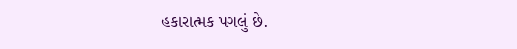હકારાત્મક પગલું છે.